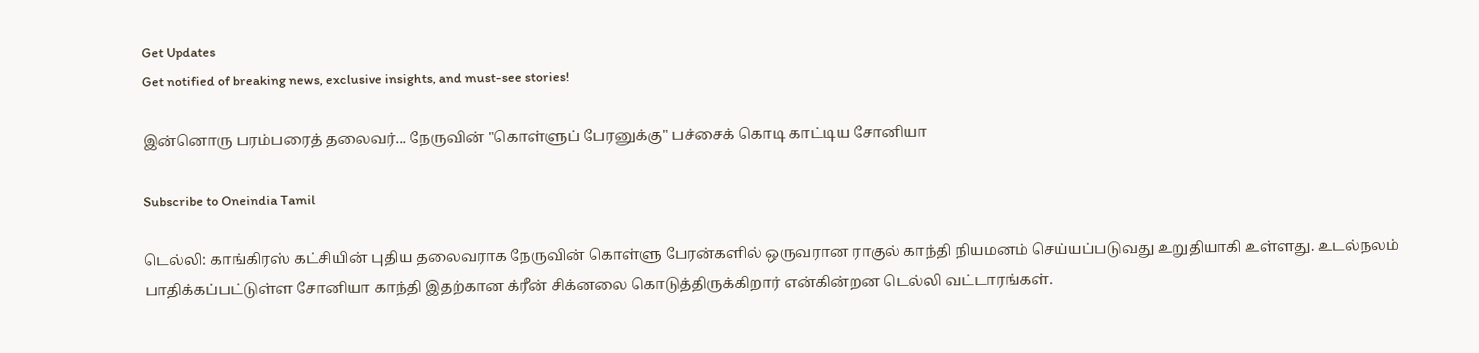Get Updates
Get notified of breaking news, exclusive insights, and must-see stories!

இன்னொரு பரம்பரைத் தலைவர்... நேருவின் "கொள்ளுப் பேரனுக்கு" பச்சைக் கொடி காட்டிய சோனியா

Subscribe to Oneindia Tamil

டெல்லி: காங்கிரஸ் கட்சியின் புதிய தலைவராக நேருவின் கொள்ளு பேரன்களில் ஒருவரான ராகுல் காந்தி நியமனம் செய்யப்படுவது உறுதியாகி உள்ளது. உடல்நலம் பாதிக்கப்பட்டுள்ள சோனியா காந்தி இதற்கான க்ரீன் சிக்னலை கொடுத்திருக்கிறார் என்கின்றன டெல்லி வட்டாரங்கள்.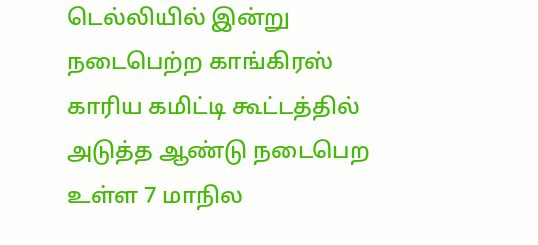டெல்லியில் இன்று நடைபெற்ற காங்கிரஸ் காரிய கமிட்டி கூட்டத்தில் அடுத்த ஆண்டு நடைபெற உள்ள 7 மாநில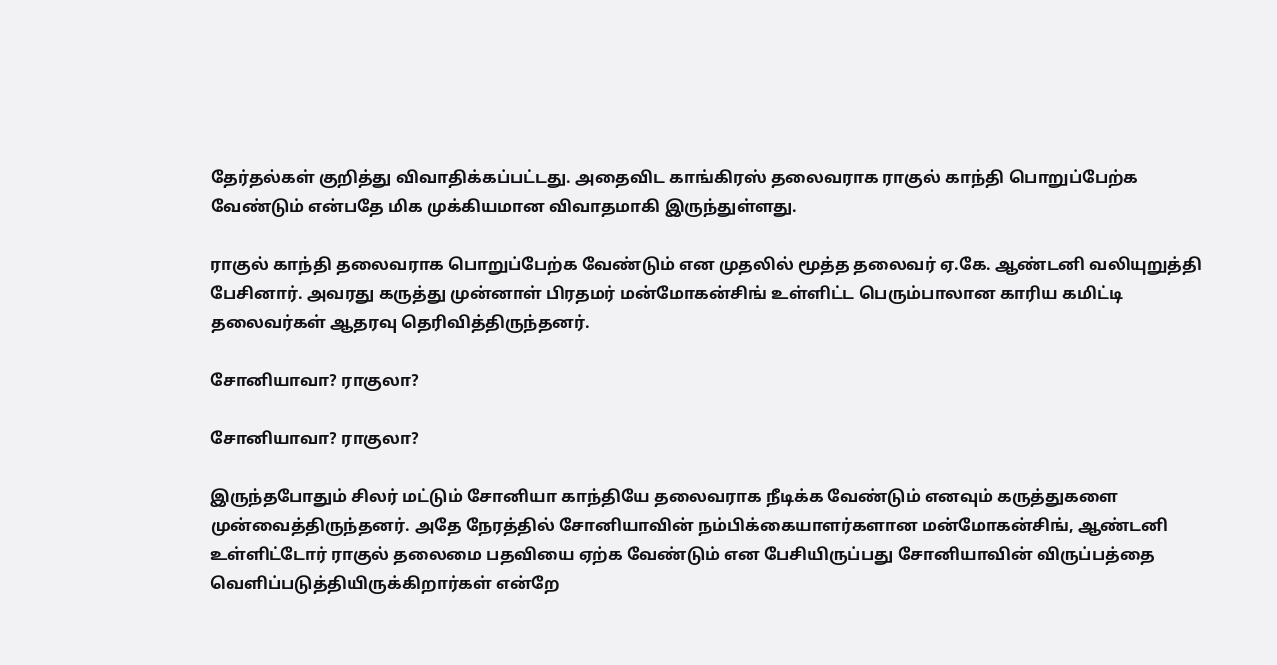தேர்தல்கள் குறித்து விவாதிக்கப்பட்டது. அதைவிட காங்கிரஸ் தலைவராக ராகுல் காந்தி பொறுப்பேற்க வேண்டும் என்பதே மிக முக்கியமான விவாதமாகி இருந்துள்ளது.

ராகுல் காந்தி தலைவராக பொறுப்பேற்க வேண்டும் என முதலில் மூத்த தலைவர் ஏ.கே. ஆண்டனி வலியுறுத்தி பேசினார். அவரது கருத்து முன்னாள் பிரதமர் மன்மோகன்சிங் உள்ளிட்ட பெரும்பாலான காரிய கமிட்டி தலைவர்கள் ஆதரவு தெரிவித்திருந்தனர்.

சோனியாவா? ராகுலா?

சோனியாவா? ராகுலா?

இருந்தபோதும் சிலர் மட்டும் சோனியா காந்தியே தலைவராக நீடிக்க வேண்டும் எனவும் கருத்துகளை முன்வைத்திருந்தனர். அதே நேரத்தில் சோனியாவின் நம்பிக்கையாளர்களான மன்மோகன்சிங், ஆண்டனி உள்ளிட்டோர் ராகுல் தலைமை பதவியை ஏற்க வேண்டும் என பேசியிருப்பது சோனியாவின் விருப்பத்தை வெளிப்படுத்தியிருக்கிறார்கள் என்றே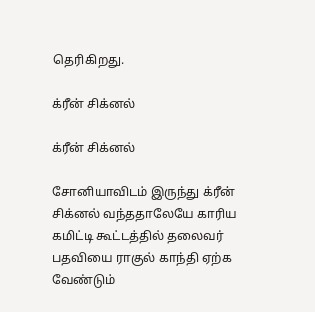தெரிகிறது.

க்ரீன் சிக்னல்

க்ரீன் சிக்னல்

சோனியாவிடம் இருந்து க்ரீன் சிக்னல் வந்ததாலேயே காரிய கமிட்டி கூட்டத்தில் தலைவர் பதவியை ராகுல் காந்தி ஏற்க வேண்டும்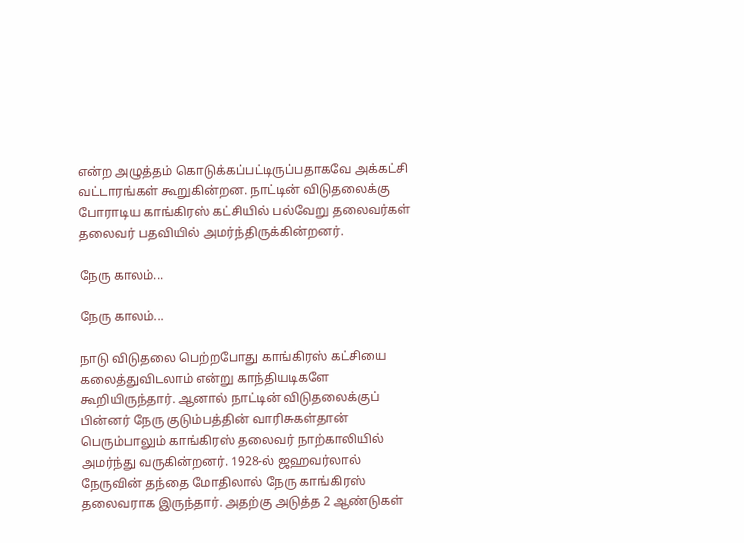என்ற அழுத்தம் கொடுக்கப்பட்டிருப்பதாகவே அக்கட்சி வட்டாரங்கள் கூறுகின்றன. நாட்டின் விடுதலைக்கு போராடிய காங்கிரஸ் கட்சியில் பல்வேறு தலைவர்கள் தலைவர் பதவியில் அமர்ந்திருக்கின்றனர்.

நேரு காலம்...

நேரு காலம்...

நாடு விடுதலை பெற்றபோது காங்கிரஸ் கட்சியை கலைத்துவிடலாம் என்று காந்தியடிகளே கூறியிருந்தார். ஆனால் நாட்டின் விடுதலைக்குப் பின்னர் நேரு குடும்பத்தின் வாரிசுகள்தான் பெரும்பாலும் காங்கிரஸ் தலைவர் நாற்காலியில் அமர்ந்து வருகின்றனர். 1928-ல் ஜஹவர்லால் நேருவின் தந்தை மோதிலால் நேரு காங்கிரஸ் தலைவராக இருந்தார். அதற்கு அடுத்த 2 ஆண்டுகள்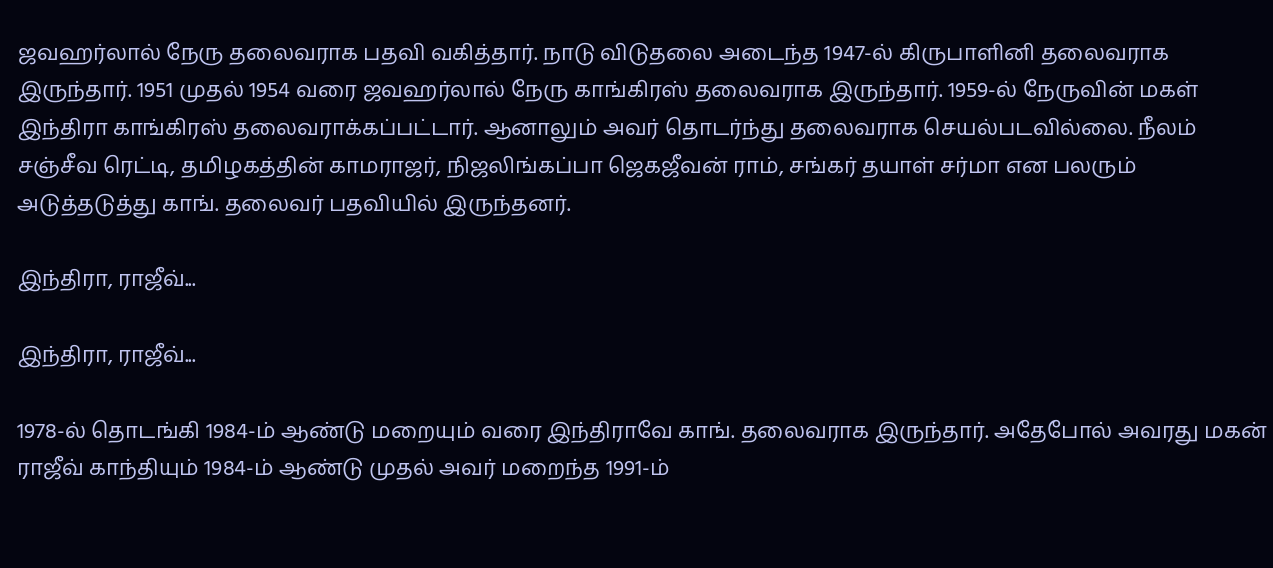ஜவஹர்லால் நேரு தலைவராக பதவி வகித்தார். நாடு விடுதலை அடைந்த 1947-ல் கிருபாளினி தலைவராக இருந்தார். 1951 முதல் 1954 வரை ஜவஹர்லால் நேரு காங்கிரஸ் தலைவராக இருந்தார். 1959-ல் நேருவின் மகள் இந்திரா காங்கிரஸ் தலைவராக்கப்பட்டார். ஆனாலும் அவர் தொடர்ந்து தலைவராக செயல்படவில்லை. நீலம் சஞ்சீவ ரெட்டி, தமிழகத்தின் காமராஜர், நிஜலிங்கப்பா ஜெகஜீவன் ராம், சங்கர் தயாள் சர்மா என பலரும் அடுத்தடுத்து காங். தலைவர் பதவியில் இருந்தனர்.

இந்திரா, ராஜீவ்...

இந்திரா, ராஜீவ்...

1978-ல் தொடங்கி 1984-ம் ஆண்டு மறையும் வரை இந்திராவே காங். தலைவராக இருந்தார். அதேபோல் அவரது மகன் ராஜீவ் காந்தியும் 1984-ம் ஆண்டு முதல் அவர் மறைந்த 1991-ம்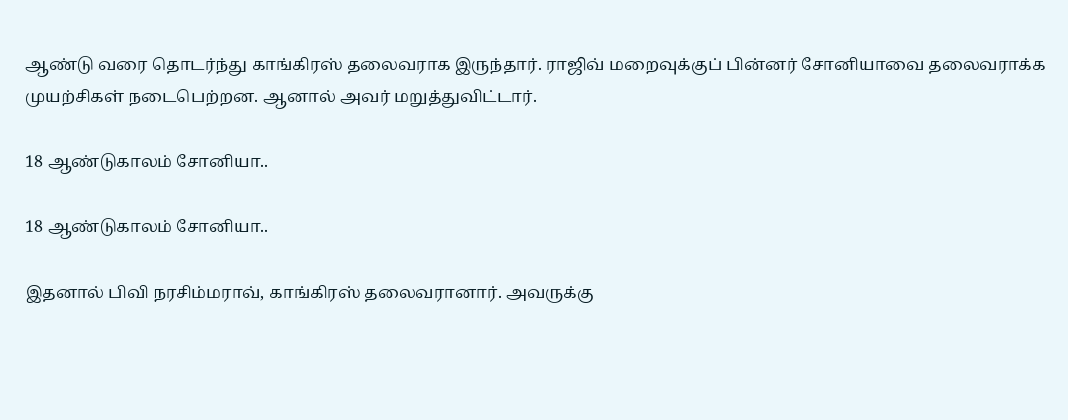ஆண்டு வரை தொடர்ந்து காங்கிரஸ் தலைவராக இருந்தார். ராஜிவ் மறைவுக்குப் பின்னர் சோனியாவை தலைவராக்க முயற்சிகள் நடைபெற்றன. ஆனால் அவர் மறுத்துவிட்டார்.

18 ஆண்டுகாலம் சோனியா..

18 ஆண்டுகாலம் சோனியா..

இதனால் பிவி நரசிம்மராவ், காங்கிரஸ் தலைவரானார். அவருக்கு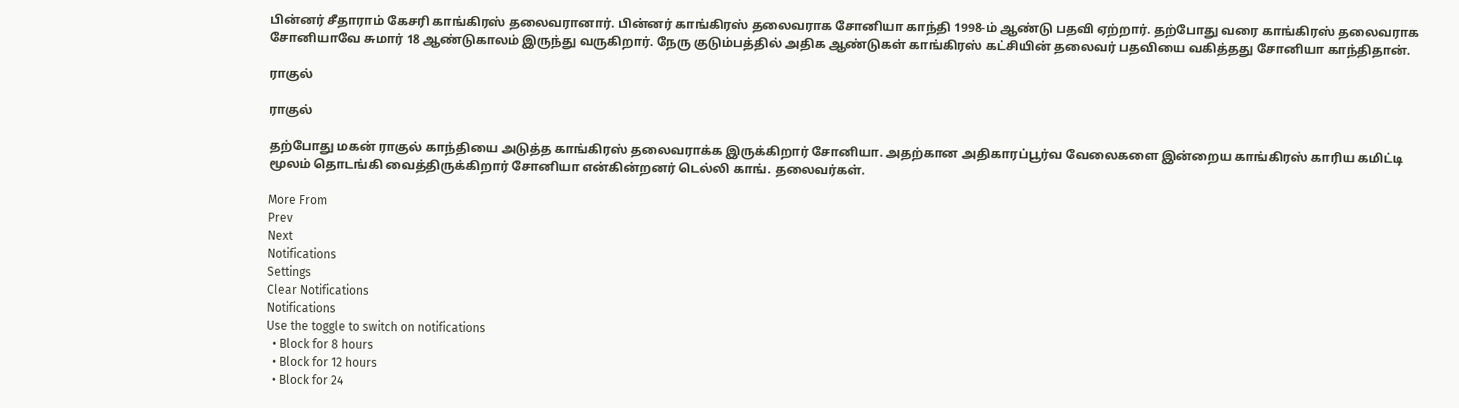பின்னர் சீதாராம் கேசரி காங்கிரஸ் தலைவரானார். பின்னர் காங்கிரஸ் தலைவராக சோனியா காந்தி 1998-ம் ஆண்டு பதவி ஏற்றார். தற்போது வரை காங்கிரஸ் தலைவராக சோனியாவே சுமார் 18 ஆண்டுகாலம் இருந்து வருகிறார். நேரு குடும்பத்தில் அதிக ஆண்டுகள் காங்கிரஸ் கட்சியின் தலைவர் பதவியை வகித்தது சோனியா காந்திதான்.

ராகுல்

ராகுல்

தற்போது மகன் ராகுல் காந்தியை அடுத்த காங்கிரஸ் தலைவராக்க இருக்கிறார் சோனியா. அதற்கான அதிகாரப்பூர்வ வேலைகளை இன்றைய காங்கிரஸ் காரிய கமிட்டி மூலம் தொடங்கி வைத்திருக்கிறார் சோனியா என்கின்றனர் டெல்லி காங். தலைவர்கள்.

More From
Prev
Next
Notifications
Settings
Clear Notifications
Notifications
Use the toggle to switch on notifications
  • Block for 8 hours
  • Block for 12 hours
  • Block for 24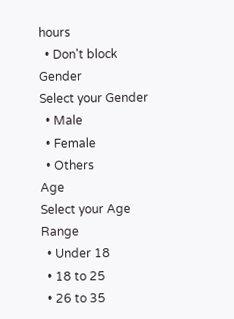hours
  • Don't block
Gender
Select your Gender
  • Male
  • Female
  • Others
Age
Select your Age Range
  • Under 18
  • 18 to 25
  • 26 to 35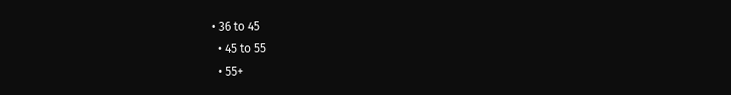• 36 to 45
  • 45 to 55
  • 55+